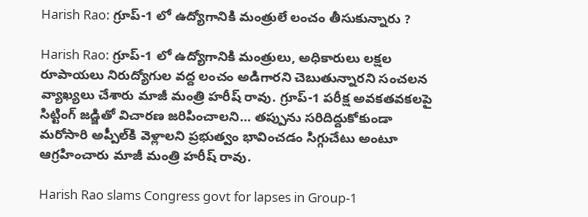Harish Rao: గ్రూప్-1 లో ఉద్యోగానికి మంత్రులే లంచం తీసుకున్నారు ?

Harish Rao: గ్రూప్-1 లో ఉద్యోగానికి మంత్రులు, అధికారులు లక్షల రూపాయలు నిరుద్యోగుల వద్ద లంచం అడిగారని చెబుతున్నారని సంచ‌ల‌న వ్యాఖ్య‌లు చేశారు మాజీ మంత్రి హరీష్ రావు. గ్రూప్-1 పరీక్ష అవకతవకలపై సిట్టింగ్ జడ్జితో విచారణ జరిపించాలని… తప్పును సరిదిద్దుకోకుండా మరోసారి అప్పీల్‌కి వెళ్లాలని ప్రభుత్వం భావించడం సిగ్గుచేటు అంటూ ఆగ్ర‌హించారు మాజీ మంత్రి హరీష్ రావు.

Harish Rao slams Congress govt for lapses in Group-1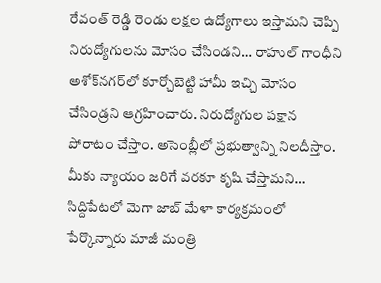రేవంత్ రెడ్డి రెండు లక్షల ఉద్యోగాలు ఇస్తామని చెప్పి నిరుద్యోగులను మోసం చేసిండని… రాహుల్ గాంధీని అశోక్‌నగర్‌లో కూర్చోబెట్టి హామీ ఇచ్చి మోసం చేసిండ్రని ఆగ్ర‌హించారు. నిరుద్యోగుల పక్షాన పోరాటం చేస్తాం. అసెంబ్లీలో ప్రభుత్వాన్ని నిలదీస్తాం. మీకు న్యాయం జరిగే వరకూ కృషి చేస్తామ‌ని… సిద్దిపేటలో మెగా జాబ్ మేళా కార్యక్రమంలో పేర్కొన్నారు మాజీ మంత్రి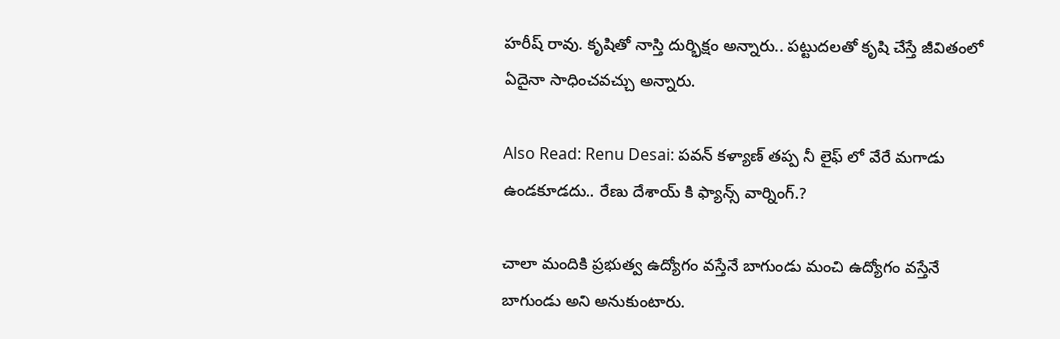హరీష్ రావు. కృషితో నాస్తి దుర్భిక్షం అన్నారు.. పట్టుదలతో కృషి చేస్తే జీవితంలో ఏదైనా సాధించవచ్చు అన్నారు.

Also Read: Renu Desai: పవన్ కళ్యాణ్ తప్ప నీ లైఫ్ లో వేరే మగాడు ఉండకూడదు.. రేణు దేశాయ్ కి ఫ్యాన్స్ వార్నింగ్.?

చాలా మందికి ప్రభుత్వ ఉద్యోగం వస్తేనే బాగుండు మంచి ఉద్యోగం వస్తేనే బాగుండు అని అనుకుంటారు.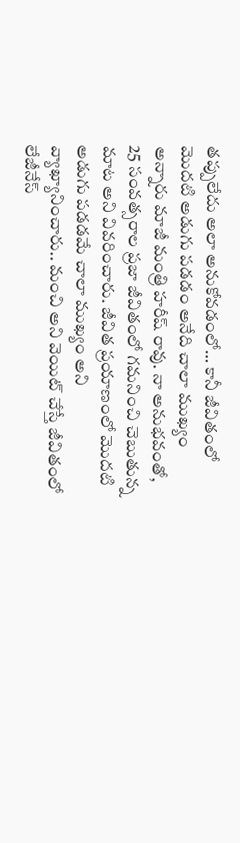తప్పులేదు అలా అనుకోవడంలో… కానీ జీవితంలో మొదటి అడుగు పడడం అనేది చాలా ముఖ్యం అన్నారు మాజీ మంత్రి హరీష్ రావు. నా అనుభవంతో, 25 సంవత్సరాల ప్రజా జీవితంలో గమనించి చెబుతున్న మాట అని వివ‌రించారు. జీవిత ప్రయాణంలో మొదటి అడుగు పడడమే చాలా ముఖ్యం అని వ్యాఖ్యానించారు.. మంచి అని వెయిట్ చేస్తే జీవితంలో లేజీనేస్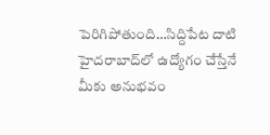పెరిగిపోతుంది…సిద్దిపేట దాటి హైదరాబాద్‌లో ఉద్యోగం చేస్తేనే మీకు అనుభవం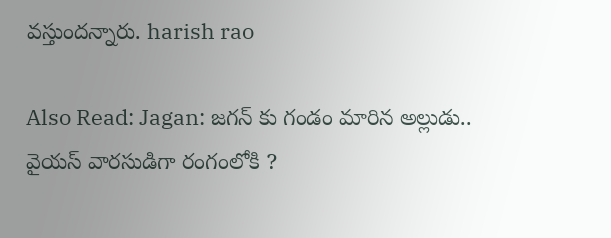వస్తుందన్నారు. harish rao

Also Read: Jagan: జగన్ కు గండం మారిన అల్లుడు.. వైయస్ వారసుడిగా రంగంలోకి ?